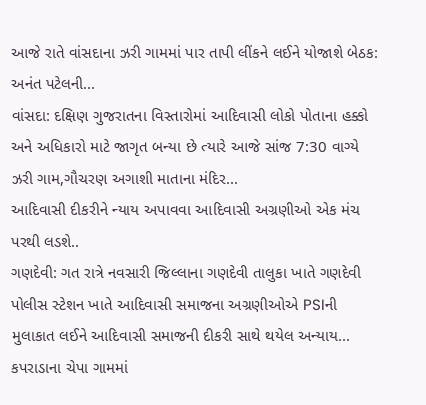આજે રાતે વાંસદાના ઝરી ગામમાં પાર તાપી લીંકને લઈને યોજાશે બેઠક: અનંત પટેલની...
વાંસદા: દક્ષિણ ગુજરાતના વિસ્તારોમાં આદિવાસી લોકો પોતાના હક્કો અને અધિકારો માટે જાગૃત બન્યા છે ત્યારે આજે સાંજ 7:30 વાગ્યે ઝરી ગામ,ગૌચરણ અગાશી માતાના મંદિર...
આદિવાસી દીકરીને ન્યાય અપાવવા આદિવાસી અગ્રણીઓ એક મંચ પરથી લડશે..
ગણદેવી: ગત રાત્રે નવસારી જિલ્લાના ગણદેવી તાલુકા ખાતે ગણદેવી પોલીસ સ્ટેશન ખાતે આદિવાસી સમાજના અગ્રણીઓએ PSIની મુલાકાત લઈને આદિવાસી સમાજની દીકરી સાથે થયેલ અન્યાય...
કપરાડાના ચેપા ગામમાં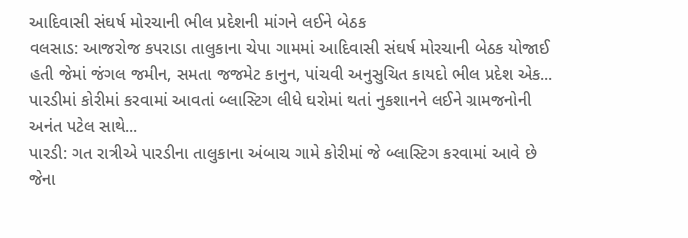આદિવાસી સંઘર્ષ મોરચાની ભીલ પ્રદેશની માંગને લઈને બેઠક
વલસાડ: આજરોજ કપરાડા તાલુકાના ચેપા ગામમાં આદિવાસી સંઘર્ષ મોરચાની બેઠક યોજાઈ હતી જેમાં જંગલ જમીન, સમતા જજમેટ કાનુન, પાંચવી અનુસુચિત કાયદો ભીલ પ્રદેશ એક...
પારડીમાં કોરીમાં કરવામાં આવતાં બ્લાસ્ટિગ લીધે ઘરોમાં થતાં નુકશાનને લઈને ગ્રામજનોની અનંત પટેલ સાથે...
પારડી: ગત રાત્રીએ પારડીના તાલુકાના અંબાચ ગામે કોરીમાં જે બ્લાસ્ટિગ કરવામાં આવે છે જેના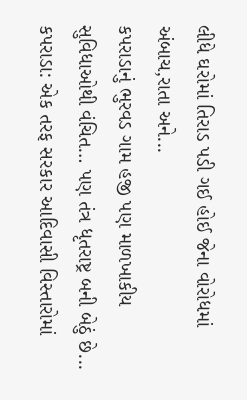લીધે ઘરોમાં તિરાડ પડી ગઈ હોઈ જેના વોરોધમાં અંબાચ,રાતા અને...
કપરાડાનું ભુરવડ ગામ હજી પણ માળખાકીય સુવિધાઓથી વંચિત… પણ તંત્ર ધૃતરાષ્ટ્ર બની બેઠું છે...
કપરાડા: એક તરફ સરકાર આદિવાસી વિસ્તારોમાં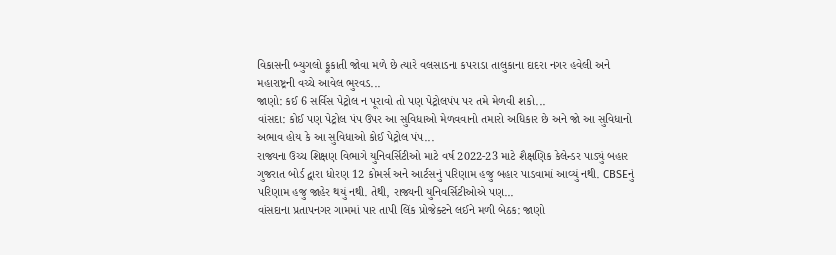વિકાસની બ્યુગલો ફૂકાતી જોવા મળે છે ત્યારે વલસાડના કપરાડા તાલુકાના દાદરા નગર હવેલી અને મહારાષ્ટ્રની વચ્ચે આવેલ ભુરવડ...
જાણો: કઈ 6 સર્વિસ પેટ્રોલ ન પૂરાવો તો પણ પેટ્રોલપંપ પર તમે મેળવી શકો...
વાંસદા: કોઈ પણ પેટ્રોલ પંપ ઉપર આ સુવિધાઓ મેળવવાનો તમારો અધિકાર છે અને જો આ સુવિધાનો અભાવ હોય કે આ સુવિધાઓ કોઈ પેટ્રોલ પંપ...
રાજ્યના ઉચ્ચ શિક્ષણ વિભાગે યુનિવર્સિટીઓ માટે વર્ષ 2022-23 માટે શૈક્ષણિક કેલેન્ડર પાડ્યું બહાર
ગુજરાત બોર્ડ દ્વારા ધોરણ 12 કોમર્સ અને આર્ટસનું પરિણામ હજુ બહાર પાડવામાં આવ્યું નથી. CBSEનું પરિણામ હજુ જાહેર થયું નથી. તેથી, રાજ્યની યુનિવર્સિટીઓએ પણ...
વાંસદાના પ્રતાપનગર ગામમાં પાર તાપી લિંક પ્રોજેક્ટને લઈને મળી બેઠક: જાણો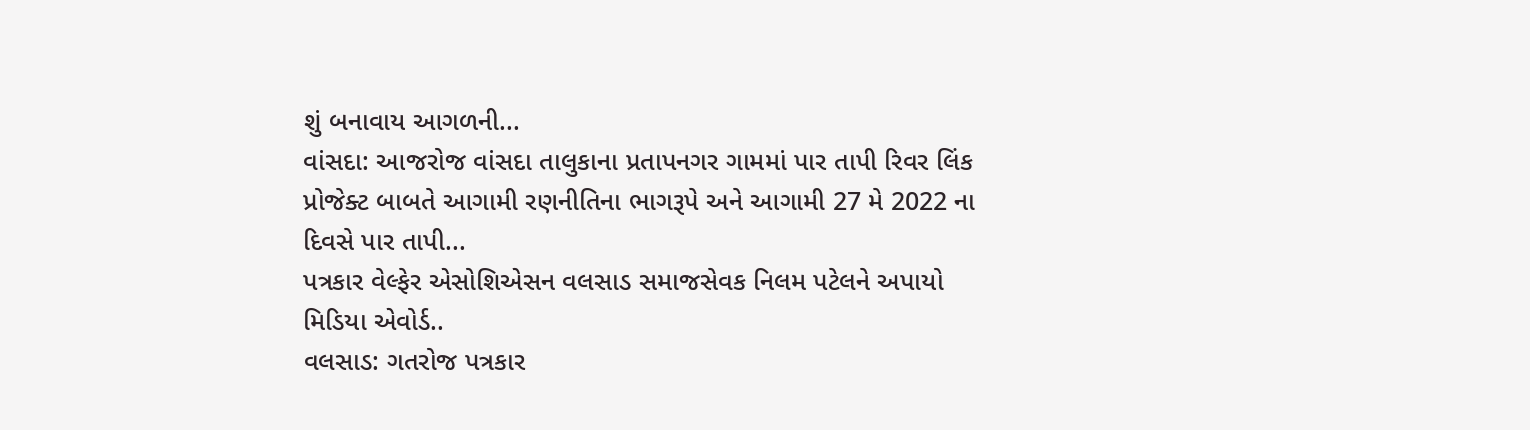શું બનાવાય આગળની...
વાંસદા: આજરોજ વાંસદા તાલુકાના પ્રતાપનગર ગામમાં પાર તાપી રિવર લિંક પ્રોજેક્ટ બાબતે આગામી રણનીતિના ભાગરૂપે અને આગામી 27 મે 2022 ના દિવસે પાર તાપી...
પત્રકાર વેલ્ફેર એસોશિએસન વલસાડ સમાજસેવક નિલમ પટેલને અપાયો મિડિયા એવોર્ડ..
વલસાડ: ગતરોજ પત્રકાર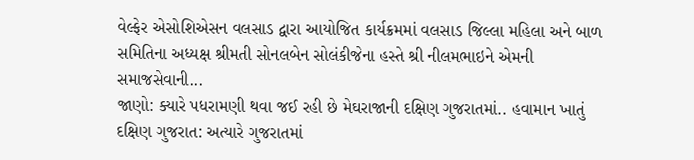વેલ્ફેર એસોશિએસન વલસાડ દ્વારા આયોજિત કાર્યક્રમમાં વલસાડ જિલ્લા મહિલા અને બાળ સમિતિના અધ્યક્ષ શ્રીમતી સોનલબેન સોલંકીજેના હસ્તે શ્રી નીલમભાઇને એમની સમાજસેવાની...
જાણો: ક્યારે પધરામણી થવા જઈ રહી છે મેઘરાજાની દક્ષિણ ગુજરાતમાં.. હવામાન ખાતું
દક્ષિણ ગુજરાત: અત્યારે ગુજરાતમાં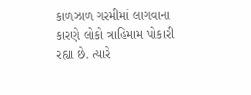કાળઝાળ ગરમીમાં લાગવાના કારણે લોકો ત્રાહિમામ પોકારી રહ્યા છે. ત્યારે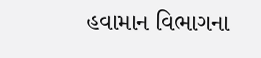હવામાન વિભાગના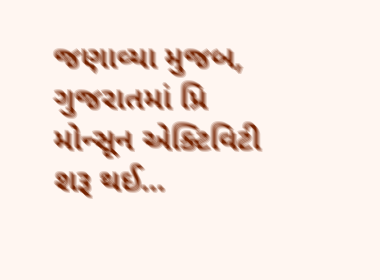જણાવ્યા મુજબ, ગુજરાતમાં પ્રિ મોન્સૂન એક્ટિવિટી શરૂ થઈ...